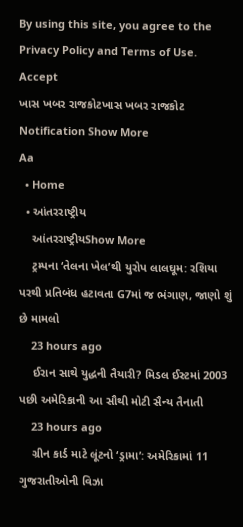By using this site, you agree to the Privacy Policy and Terms of Use.
Accept
ખાસ ખબર રાજકોટખાસ ખબર રાજકોટ
Notification Show More
Aa
  • Home
  • આંતરરાષ્ટ્રીય
    આંતરરાષ્ટ્રીયShow More
    ટ્રમ્પના ‘તેલના ખેલ’થી યુરોપ લાલઘૂમ: રશિયા પરથી પ્રતિબંધ હટાવતા G7માં જ ભંગાણ, જાણો શું છે મામલો
    23 hours ago
    ઈરાન સાથે યુદ્ધની તૈયારી? મિડલ ઈસ્ટમાં 2003 પછી અમેરિકાની આ સૌથી મોટી સૈન્ય તૈનાતી
    23 hours ago
    ગ્રીન કાર્ડ માટે લૂંટનો ‘ડ્રામા’: અમેરિકામાં 11 ગુજરાતીઓની વિઝા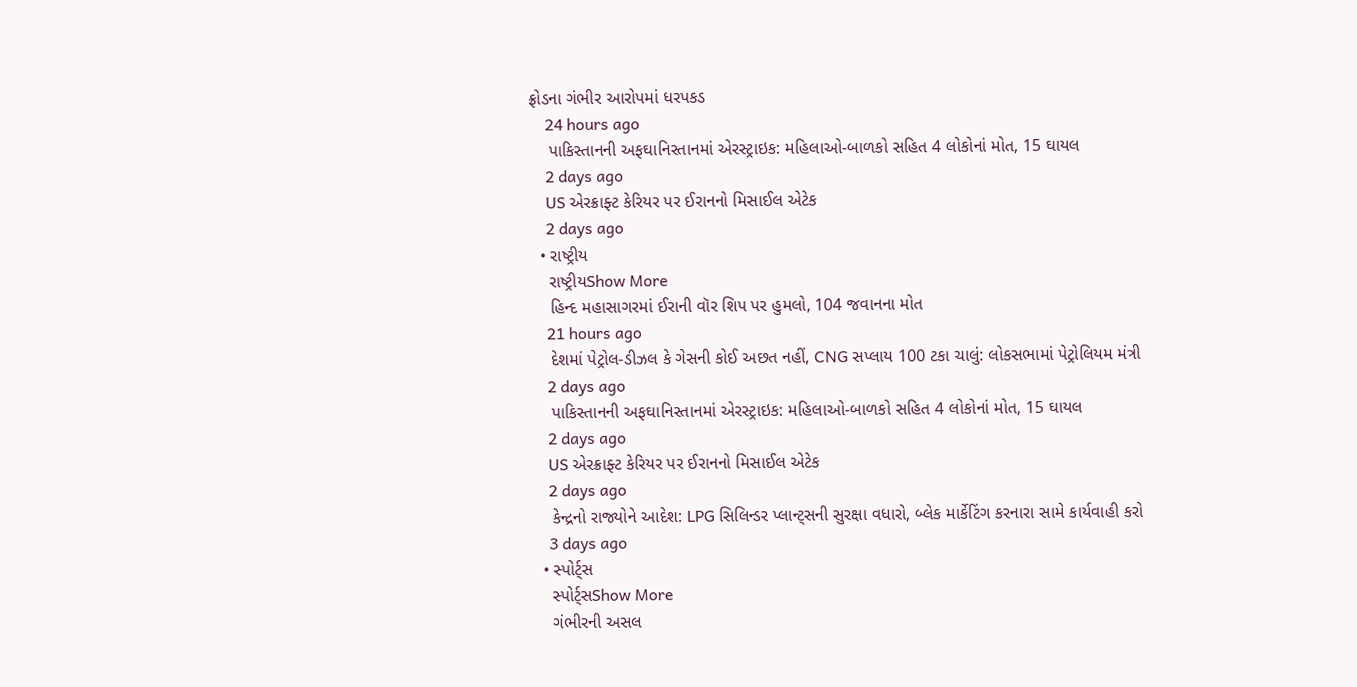ફ્રોડના ગંભીર આરોપમાં ધરપકડ
    24 hours ago
    પાકિસ્તાનની અફઘાનિસ્તાનમાં એરસ્ટ્રાઇક: મહિલાઓ-બાળકો સહિત 4 લોકોનાં મોત, 15 ઘાયલ
    2 days ago
    US એરક્રાફ્ટ કેરિયર પર ઈરાનનો મિસાઈલ એટેક
    2 days ago
  • રાષ્ટ્રીય
    રાષ્ટ્રીયShow More
    હિન્દ મહાસાગરમાં ઈરાની વૉર શિપ પર હુમલો, 104 જવાનના મોત
    21 hours ago
    દેશમાં પેટ્રોલ-ડીઝલ કે ગેસની કોઈ અછત નહીં, CNG સપ્લાય 100 ટકા ચાલું: લોકસભામાં પેટ્રોલિયમ મંત્રી
    2 days ago
    પાકિસ્તાનની અફઘાનિસ્તાનમાં એરસ્ટ્રાઇક: મહિલાઓ-બાળકો સહિત 4 લોકોનાં મોત, 15 ઘાયલ
    2 days ago
    US એરક્રાફ્ટ કેરિયર પર ઈરાનનો મિસાઈલ એટેક
    2 days ago
    કેન્દ્રનો રાજ્યોને આદેશ: LPG સિલિન્ડર પ્લાન્ટ્સની સુરક્ષા વધારો, બ્લેક માર્કેટિંગ કરનારા સામે કાર્યવાહી કરો
    3 days ago
  • સ્પોર્ટ્સ
    સ્પોર્ટ્સShow More
    ગંભીરની અસલ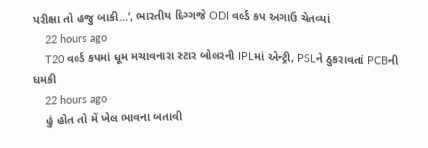પરીક્ષા તો હજુ બાકી…’, ભારતીય દિગ્ગજે ODI વર્લ્ડ કપ અગાઉ ચેતવ્યાં
    22 hours ago
    T20 વર્લ્ડ કપમાં ધૂમ મચાવનારા સ્ટાર બોલરની IPLમાં એન્ટ્રી, PSLને ઠુકરાવતાં PCBની ધમકી
    22 hours ago
    હું હોત તો મેં ખેલ ભાવના બતાવી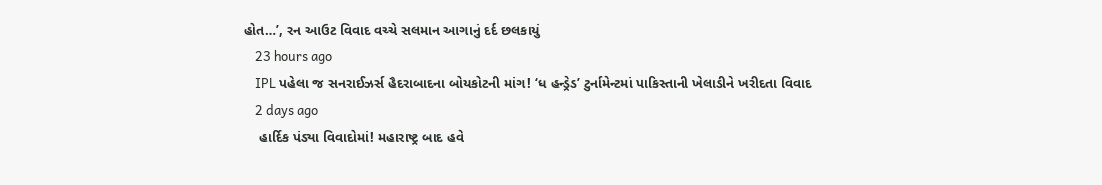હોત…’, રન આઉટ વિવાદ વચ્ચે સલમાન આગાનું દર્દ છલકાયું
    23 hours ago
    IPL પહેલા જ સનરાઈઝર્સ હૈદરાબાદના બોયકોટની માંગ! ‘ધ હન્ડ્રેડ’ ટુર્નામેન્ટમાં પાકિસ્તાની ખેલાડીને ખરીદતા વિવાદ
    2 days ago
    હાર્દિક પંડ્યા વિવાદોમાં! મહારાષ્ટ્ર બાદ હવે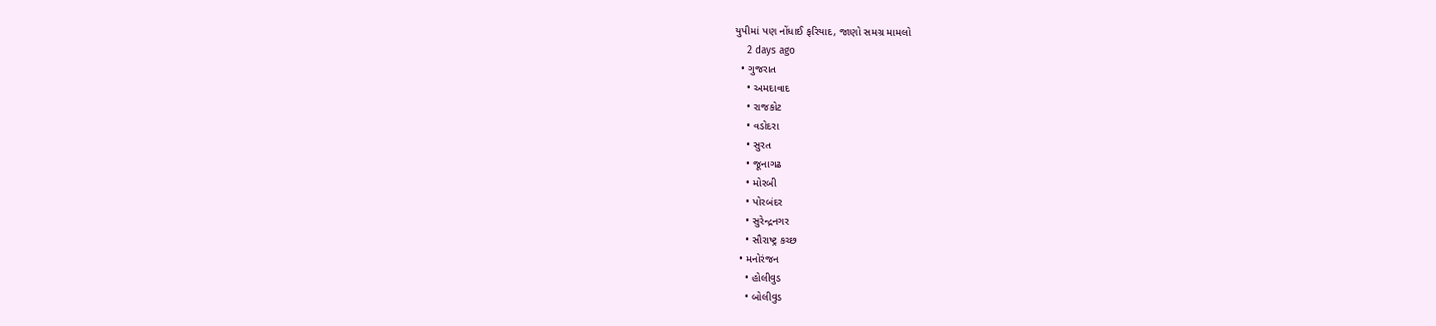યુપીમાં પણ નોંધાઈ ફરિયાદ, જાણો સમગ્ર મામલો
    2 days ago
  • ગુજરાત
    • અમદાવાદ
    • રાજકોટ
    • વડોદરા
    • સુરત
    • જૂનાગઢ
    • મોરબી
    • પોરબંદર
    • સુરેન્દ્રનગર
    • સૌરાષ્ટ્ર કચ્છ
  • મનોરંજન
    • હોલીવુડ
    • બોલીવુડ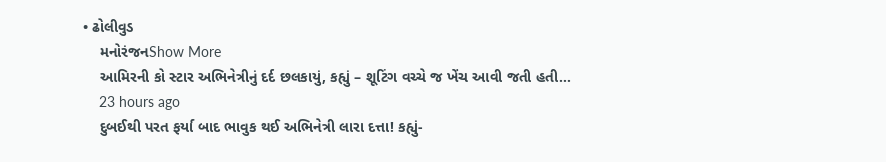• ઢોલીવુડ
    મનોરંજનShow More
    આમિરની કો સ્ટાર અભિનેત્રીનું દર્દ છલકાયું, કહ્યું – શૂટિંગ વચ્ચે જ ખેંચ આવી જતી હતી…
    23 hours ago
    દુબઈથી પરત ફર્યા બાદ ભાવુક થઈ અભિનેત્રી લારા દત્તા! કહ્યું-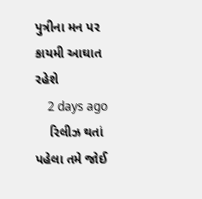પુત્રીના મન પર કાયમી આઘાત રહેશે
    2 days ago
    રિલીઝ થતાં પહેલા તમે જોઈ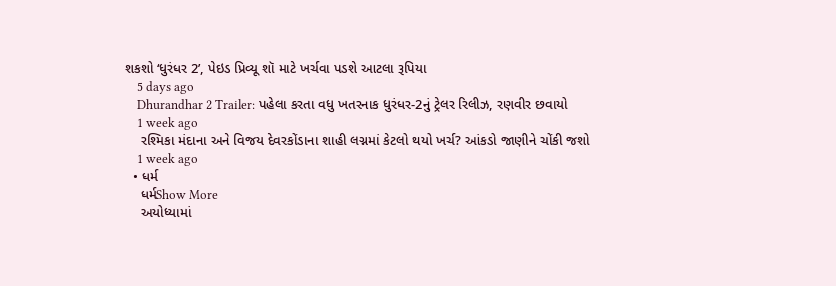શકશો ‘ધુરંધર 2’, પેઇડ પ્રિવ્યૂ શૉ માટે ખર્ચવા પડશે આટલા રૂપિયા
    5 days ago
    Dhurandhar 2 Trailer: પહેલા કરતા વધુ ખતરનાક ધુરંધર-2નું ટ્રેલર રિલીઝ, રણવીર છવાયો
    1 week ago
    રશ્મિકા મંદાના અને વિજય દેવરકોંડાના શાહી લગ્નમાં કેટલો થયો ખર્ચ? આંકડો જાણીને ચોંકી જશો
    1 week ago
  • ધર્મ
    ધર્મShow More
    અયોધ્યામાં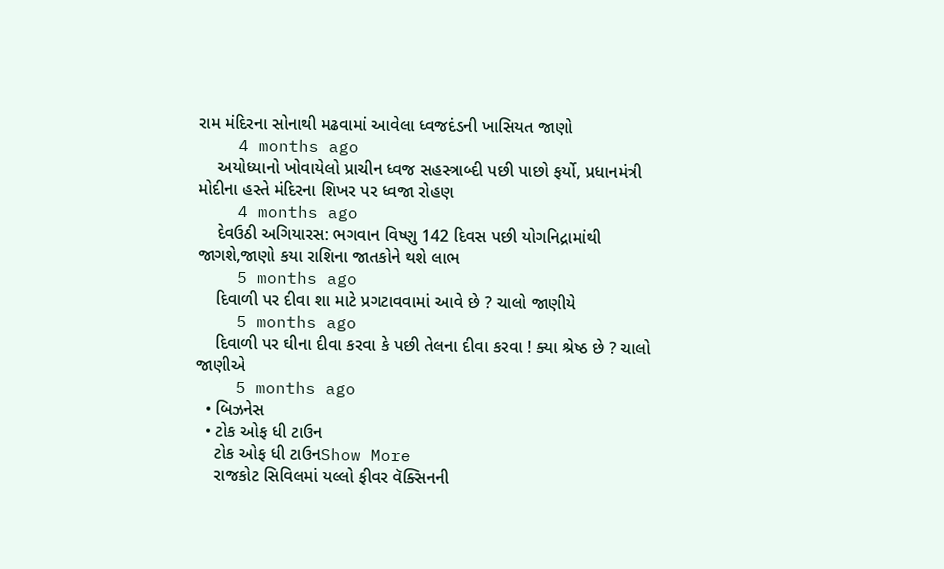રામ મંદિરના સોનાથી મઢવામાં આવેલા ધ્વજદંડની ખાસિયત જાણો
    4 months ago
    અયોધ્યાનો ખોવાયેલો પ્રાચીન ધ્વજ સહસ્ત્રાબ્દી પછી પાછો ફર્યો, પ્રધાનમંત્રી મોદીના હસ્તે મંદિરના શિખર પર ધ્વજા રોહણ
    4 months ago
    દેવઉઠી અગિયારસ: ભગવાન વિષ્ણુ 142 દિવસ પછી યોગનિદ્રામાંથી જાગશે,જાણો કયા રાશિના જાતકોને થશે લાભ
    5 months ago
    દિવાળી પર દીવા શા માટે પ્રગટાવવામાં આવે છે ? ચાલો જાણીયે
    5 months ago
    દિવાળી પર ઘીના દીવા કરવા કે પછી તેલના દીવા કરવા ! ક્યા શ્રેષ્ઠ છે ? ચાલો જાણીએ
    5 months ago
  • બિઝનેસ
  • ટોક ઓફ ધી ટાઉન
    ટોક ઓફ ધી ટાઉનShow More
    રાજકોટ સિવિલમાં યલ્લો ફીવર વૅક્સિનની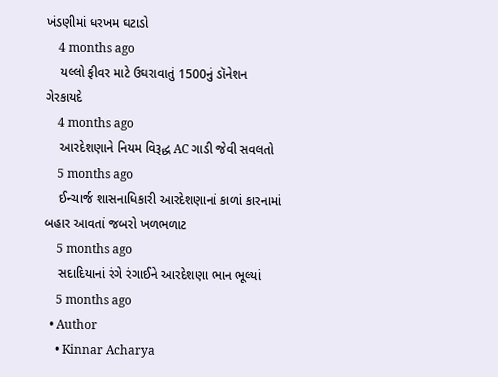ખંડણીમાં ધરખમ ઘટાડો
    4 months ago
    યલ્લો ફીવર માટે ઉઘરાવાતું 1500નું ડૉનેશન ગેરકાયદે
    4 months ago
    આરદેશણાને નિયમ વિરૂદ્ધ AC ગાડી જેવી સવલતો
    5 months ago
    ઈન્ચાર્જ શાસનાધિકારી આરદેશણાનાં કાળાં કારનામાં બહાર આવતાં જબરો ખળભળાટ
    5 months ago
    સદાદિયાનાં રંગે રંગાઈને આરદેશણા ભાન ભૂલ્યાં
    5 months ago
  • Author
    • Kinnar Acharya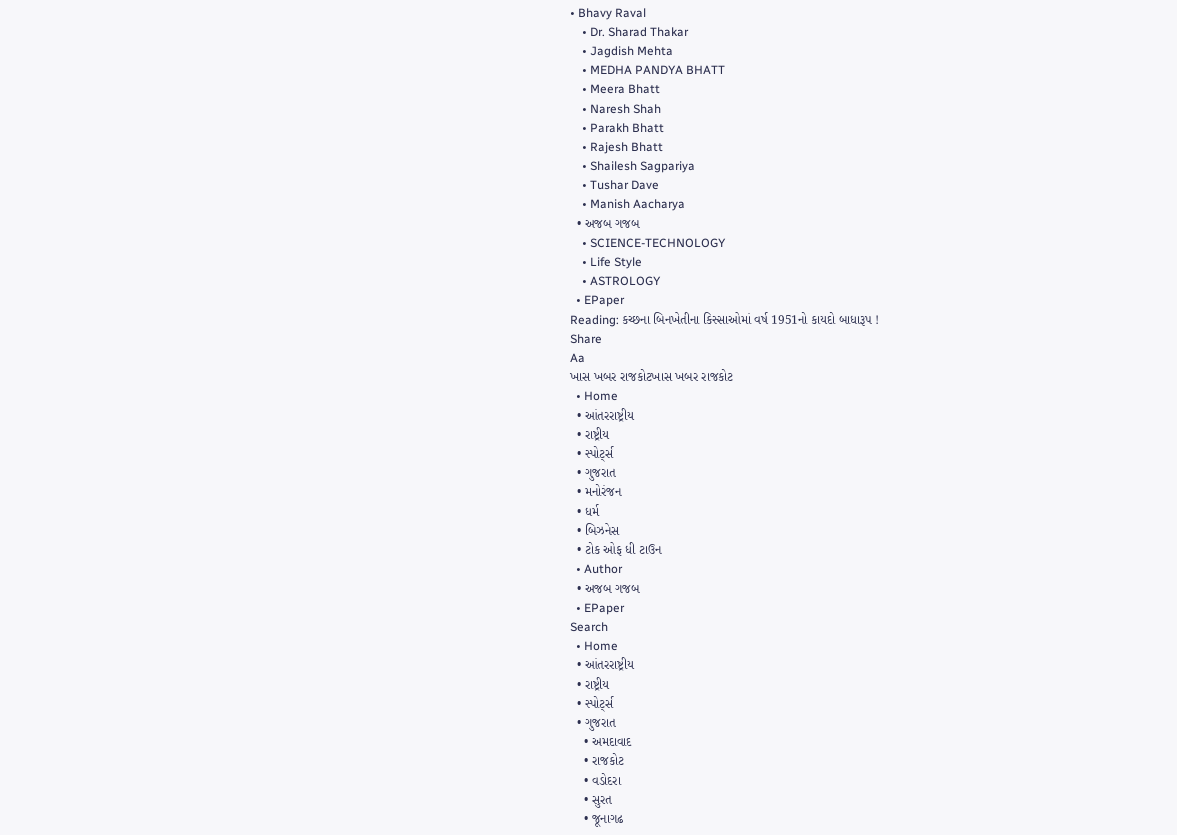• Bhavy Raval
    • Dr. Sharad Thakar
    • Jagdish Mehta
    • MEDHA PANDYA BHATT
    • Meera Bhatt
    • Naresh Shah
    • Parakh Bhatt
    • Rajesh Bhatt
    • Shailesh Sagpariya
    • Tushar Dave
    • Manish Aacharya
  • અજબ ગજબ
    • SCIENCE-TECHNOLOGY
    • Life Style
    • ASTROLOGY
  • EPaper
Reading: કચ્છના બિનખેતીના કિસ્સાઓમાં વર્ષ 1951નો કાયદો બાધારૂપ !
Share
Aa
ખાસ ખબર રાજકોટખાસ ખબર રાજકોટ
  • Home
  • આંતરરાષ્ટ્રીય
  • રાષ્ટ્રીય
  • સ્પોર્ટ્સ
  • ગુજરાત
  • મનોરંજન
  • ધર્મ
  • બિઝનેસ
  • ટોક ઓફ ધી ટાઉન
  • Author
  • અજબ ગજબ
  • EPaper
Search
  • Home
  • આંતરરાષ્ટ્રીય
  • રાષ્ટ્રીય
  • સ્પોર્ટ્સ
  • ગુજરાત
    • અમદાવાદ
    • રાજકોટ
    • વડોદરા
    • સુરત
    • જૂનાગઢ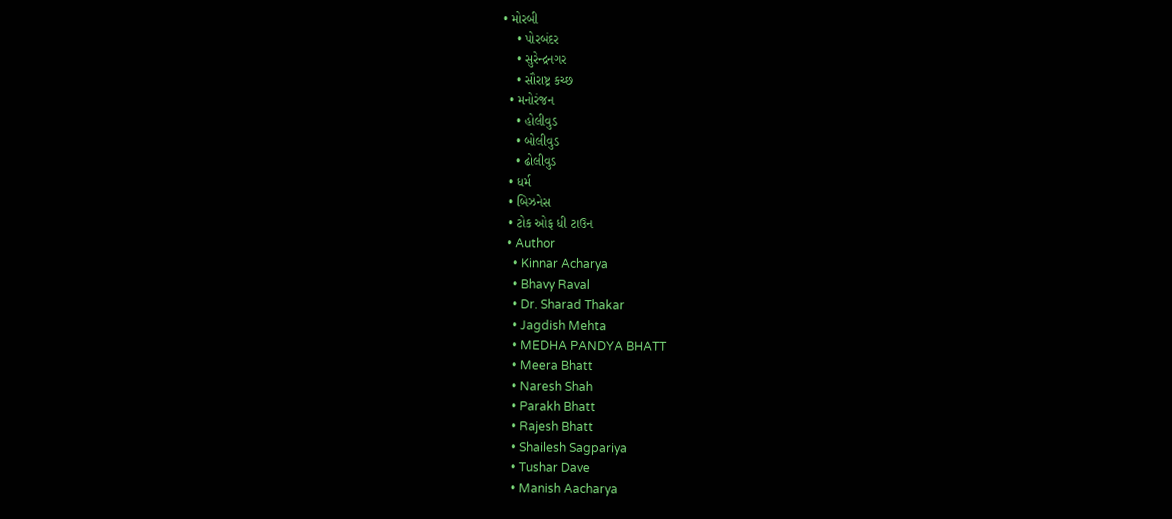• મોરબી
    • પોરબંદર
    • સુરેન્દ્રનગર
    • સૌરાષ્ટ્ર કચ્છ
  • મનોરંજન
    • હોલીવુડ
    • બોલીવુડ
    • ઢોલીવુડ
  • ધર્મ
  • બિઝનેસ
  • ટોક ઓફ ધી ટાઉન
  • Author
    • Kinnar Acharya
    • Bhavy Raval
    • Dr. Sharad Thakar
    • Jagdish Mehta
    • MEDHA PANDYA BHATT
    • Meera Bhatt
    • Naresh Shah
    • Parakh Bhatt
    • Rajesh Bhatt
    • Shailesh Sagpariya
    • Tushar Dave
    • Manish Aacharya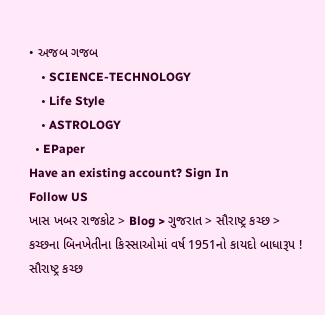• અજબ ગજબ
    • SCIENCE-TECHNOLOGY
    • Life Style
    • ASTROLOGY
  • EPaper
Have an existing account? Sign In
Follow US
ખાસ ખબર રાજકોટ > Blog > ગુજરાત > સૌરાષ્ટ્ર કચ્છ > કચ્છના બિનખેતીના કિસ્સાઓમાં વર્ષ 1951નો કાયદો બાધારૂપ !
સૌરાષ્ટ્ર કચ્છ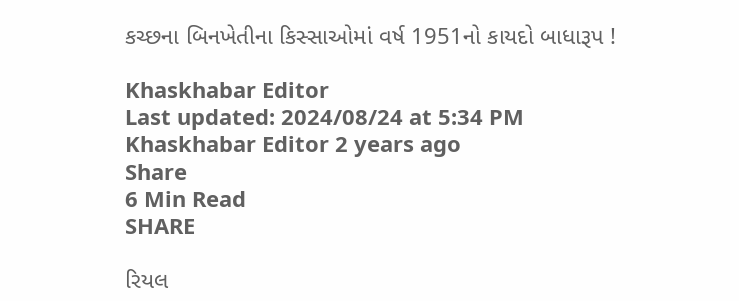કચ્છના બિનખેતીના કિસ્સાઓમાં વર્ષ 1951નો કાયદો બાધારૂપ !

Khaskhabar Editor
Last updated: 2024/08/24 at 5:34 PM
Khaskhabar Editor 2 years ago
Share
6 Min Read
SHARE

રિયલ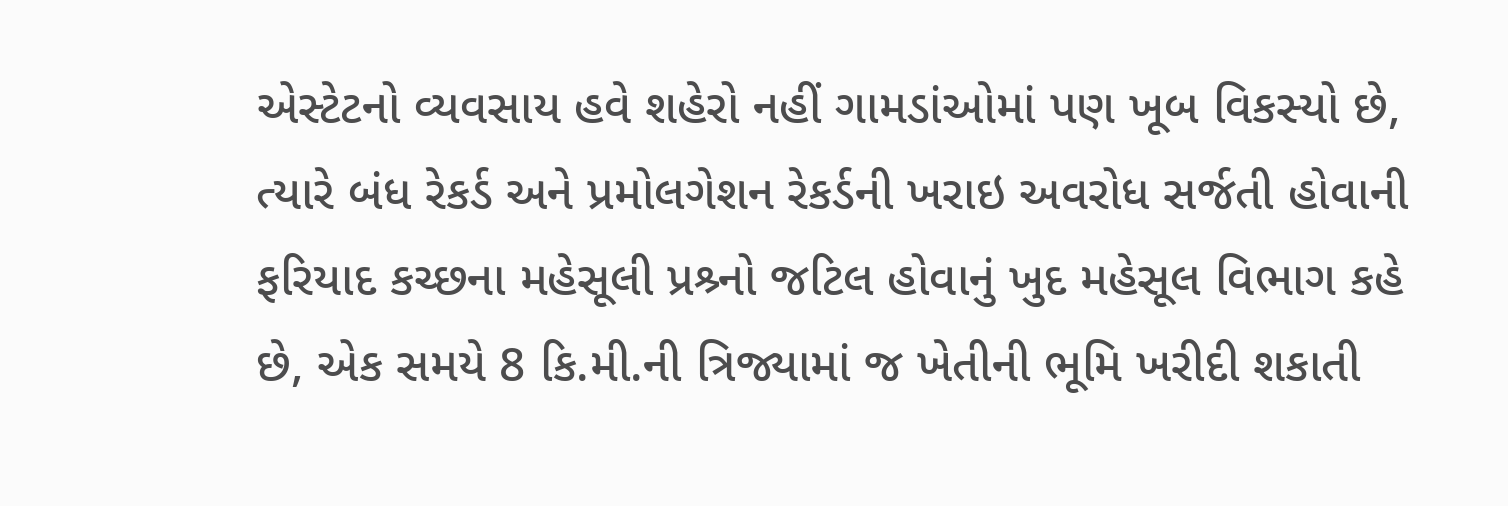એસ્ટેટનો વ્યવસાય હવે શહેરો નહીં ગામડાંઓમાં પણ ખૂબ વિકસ્યો છે, ત્યારે બંધ રેકર્ડ અને પ્રમોલગેશન રેકર્ડની ખરાઇ અવરોધ સર્જતી હોવાની ફરિયાદ કચ્છના મહેસૂલી પ્રશ્ર્નો જટિલ હોવાનું ખુદ મહેસૂલ વિભાગ કહે છે, એક સમયે 8 કિ.મી.ની ત્રિજ્યામાં જ ખેતીની ભૂમિ ખરીદી શકાતી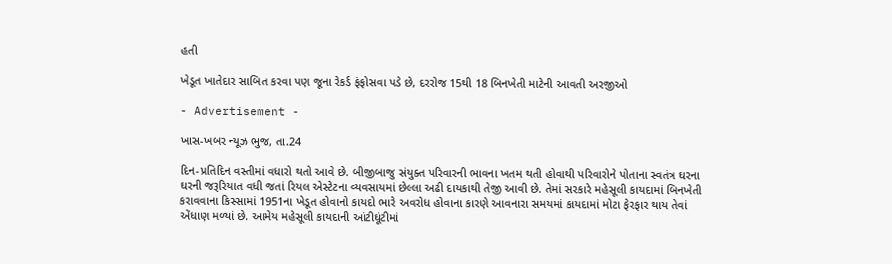હતી

ખેડૂત ખાતેદાર સાબિત કરવા પણ જૂના રેકર્ડ ફંફોસવા પડે છે, દરરોજ 15થી 18 બિનખેતી માટેની આવતી અરજીઓ

- Advertisement -

ખાસ-ખબર ન્યૂઝ ભુજ, તા.24

દિન-પ્રતિદિન વસ્તીમાં વધારો થતો આવે છે. બીજીબાજુ સંયુક્ત પરિવારની ભાવના ખતમ થતી હોવાથી પરિવારોને પોતાના સ્વતંત્ર ઘરના ઘરની જરૂરિયાત વધી જતાં રિયલ એસ્ટેટના વ્યવસાયમાં છેલ્લા અઢી દાયકાથી તેજી આવી છે. તેમાં સરકારે મહેસૂલી કાયદામાં બિનખેતી કરાવવાના કિસ્સામાં 1951ના ખેડૂત હોવાનો કાયદો ભારે અવરોધ હોવાના કારણે આવનારા સમયમાં કાયદામાં મોટા ફેરફાર થાય તેવાં એંધાણ મળ્યાં છે. આમેય મહેસૂલી કાયદાની આંટીઘૂંટીમાં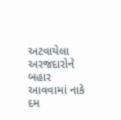અટવાયેલા અરજદારોને બહાર આવવામાં નાકે દમ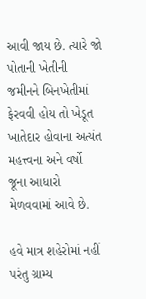આવી જાય છે. ત્યારે જો પોતાની ખેતીની જમીનને બિનખેતીમાં ફેરવવી હોય તો ખેડૂત ખાતેદાર હોવાના અત્યંત મહત્ત્વના અને વર્ષો જૂના આધારો મેળવવામાં આવે છે.

હવે માત્ર શહેરોમાં નહીં પરંતુ ગ્રામ્ય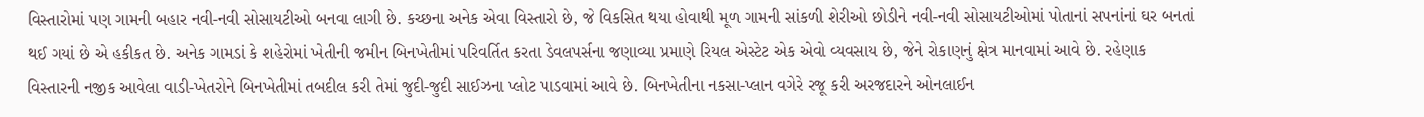વિસ્તારોમાં પણ ગામની બહાર નવી-નવી સોસાયટીઓ બનવા લાગી છે. કચ્છના અનેક એવા વિસ્તારો છે, જે વિકસિત થયા હોવાથી મૂળ ગામની સાંકળી શેરીઓ છોડીને નવી-નવી સોસાયટીઓમાં પોતાનાં સપનાંનાં ઘર બનતાં થઈ ગયાં છે એ હકીકત છે. અનેક ગામડાં કે શહેરોમાં ખેતીની જમીન બિનખેતીમાં પરિવર્તિત કરતા ડેવલપર્સના જણાવ્યા પ્રમાણે રિયલ એસ્ટેટ એક એવો વ્યવસાય છે, જેને રોકાણનું ક્ષેત્ર માનવામાં આવે છે. રહેણાક વિસ્તારની નજીક આવેલા વાડી-ખેતરોને બિનખેતીમાં તબદીલ કરી તેમાં જુદી-જુદી સાઈઝના પ્લોટ પાડવામાં આવે છે. બિનખેતીના નકસા-પ્લાન વગેરે રજૂ કરી અરજદારને ઓનલાઈન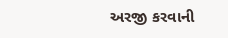અરજી કરવાની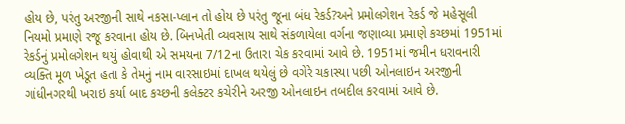હોય છે, પરંતુ અરજીની સાથે નકસા-પ્લાન તો હોય છે પરંતુ જૂના બંધ રેકર્ડ?અને પ્રમોલગેશન રેકર્ડ જે મહેસૂલી નિયમો પ્રમાણે રજૂ કરવાના હોય છે. બિનખેતી વ્યવસાય સાથે સંકળાયેલા વર્ગના જણાવ્યા પ્રમાણે કચ્છમાં 1951માં રેકર્ડનું પ્રમોલગેશન થયું હોવાથી એ સમયના 7/12ના ઉતારા ચેક કરવામાં આવે છે. 1951માં જમીન ધરાવનારી વ્યક્તિ મૂળ ખેડૂત હતા કે તેમનું નામ વારસાઇમાં દાખલ થયેલું છે વગેરે ચકાસ્યા પછી ઓનલાઇન અરજીની ગાંધીનગરથી ખરાઇ કર્યા બાદ કચ્છની કલેક્ટર કચેરીને અરજી ઓનલાઇન તબદીલ કરવામાં આવે છે.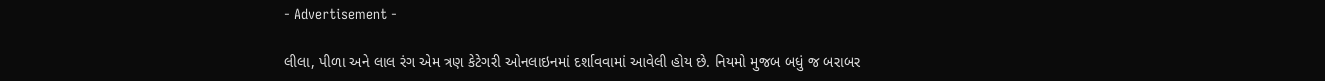- Advertisement -

લીલા, પીળા અને લાલ રંગ એમ ત્રણ કેટેગરી ઓનલાઇનમાં દર્શાવવામાં આવેલી હોય છે. નિયમો મુજબ બધું જ બરાબર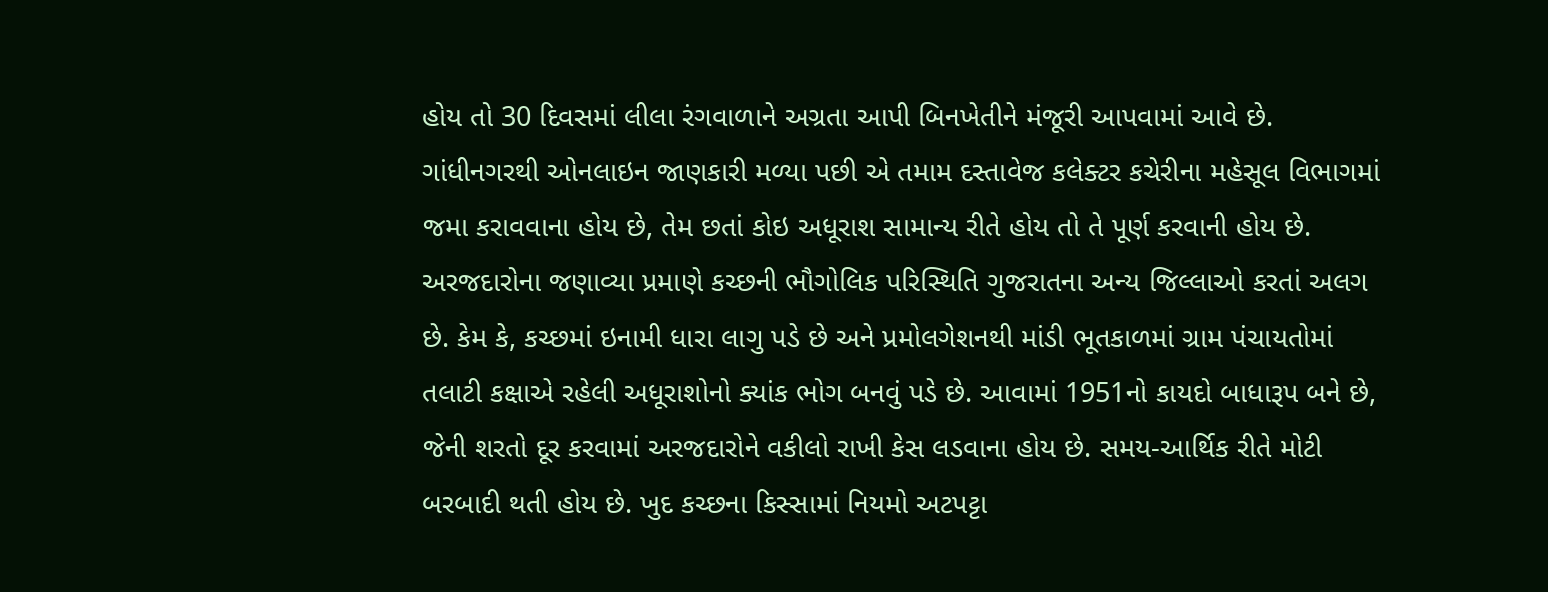હોય તો 30 દિવસમાં લીલા રંગવાળાને અગ્રતા આપી બિનખેતીને મંજૂરી આપવામાં આવે છે. ગાંધીનગરથી ઓનલાઇન જાણકારી મળ્યા પછી એ તમામ દસ્તાવેજ કલેક્ટર કચેરીના મહેસૂલ વિભાગમાં જમા કરાવવાના હોય છે, તેમ છતાં કોઇ અધૂરાશ સામાન્ય રીતે હોય તો તે પૂર્ણ કરવાની હોય છે. અરજદારોના જણાવ્યા પ્રમાણે કચ્છની ભૌગોલિક પરિસ્થિતિ ગુજરાતના અન્ય જિલ્લાઓ કરતાં અલગ છે. કેમ કે, કચ્છમાં ઇનામી ધારા લાગુ પડે છે અને પ્રમોલગેશનથી માંડી ભૂતકાળમાં ગ્રામ પંચાયતોમાં તલાટી કક્ષાએ રહેલી અધૂરાશોનો ક્યાંક ભોગ બનવું પડે છે. આવામાં 1951નો કાયદો બાધારૂપ બને છે, જેની શરતો દૂર કરવામાં અરજદારોને વકીલો રાખી કેસ લડવાના હોય છે. સમય-આર્થિક રીતે મોટી બરબાદી થતી હોય છે. ખુદ કચ્છના કિસ્સામાં નિયમો અટપટ્ટા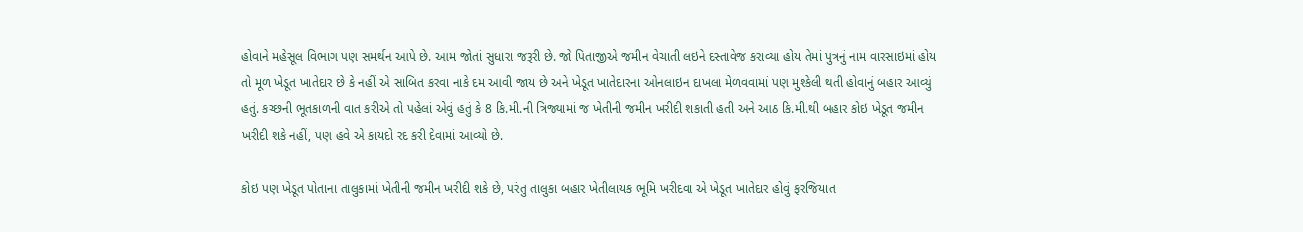હોવાને મહેસૂલ વિભાગ પણ સમર્થન આપે છે. આમ જોતાં સુધારા જરૂરી છે. જો પિતાજીએ જમીન વેચાતી લઇને દસ્તાવેજ કરાવ્યા હોય તેમાં પુત્રનું નામ વારસાઇમાં હોય તો મૂળ ખેડૂત ખાતેદાર છે કે નહીં એ સાબિત કરવા નાકે દમ આવી જાય છે અને ખેડૂત ખાતેદારના ઓનલાઇન દાખલા મેળવવામાં પણ મુશ્કેલી થતી હોવાનું બહાર આવ્યું હતું. કચ્છની ભૂતકાળની વાત કરીએ તો પહેલાં એવું હતું કે 8 કિ.મી.ની ત્રિજ્યામાં જ ખેતીની જમીન ખરીદી શકાતી હતી અને આઠ કિ.મી.થી બહાર કોઇ ખેડૂત જમીન ખરીદી શકે નહીં, પણ હવે એ કાયદો રદ કરી દેવામાં આવ્યો છે.

કોઇ પણ ખેડૂત પોતાના તાલુકામાં ખેતીની જમીન ખરીદી શકે છે, પરંતુ તાલુકા બહાર ખેતીલાયક ભૂમિ ખરીદવા એ ખેડૂત ખાતેદાર હોવું ફરજિયાત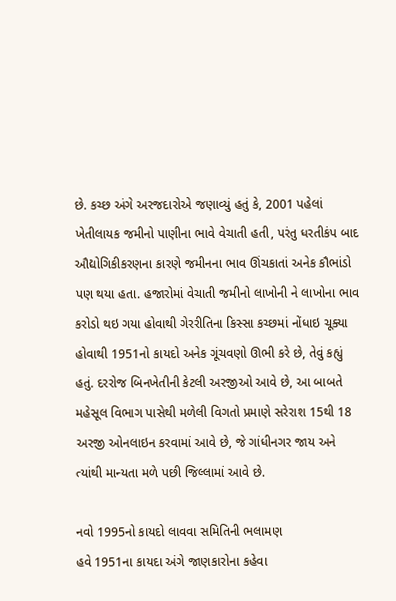છે. કચ્છ અંગે અરજદારોએ જણાવ્યું હતું કે, 2001 પહેલાં ખેતીલાયક જમીનો પાણીના ભાવે વેચાતી હતી, પરંતુ ધરતીકંપ બાદ ઔદ્યોગિકીકરણના કારણે જમીનના ભાવ ઊંચકાતાં અનેક કૌભાંડો પણ થયા હતા. હજારોમાં વેચાતી જમીનો લાખોની ને લાખોના ભાવ કરોડો થઇ ગયા હોવાથી ગેરરીતિના કિસ્સા કચ્છમાં નોંધાઇ ચૂક્યા હોવાથી 1951નો કાયદો અનેક ગૂંચવણો ઊભી કરે છે, તેવું કહ્યું હતું. દરરોજ બિનખેતીની કેટલી અરજીઓ આવે છે, આ બાબતે મહેસૂલ વિભાગ પાસેથી મળેલી વિગતો પ્રમાણે સરેરાશ 15થી 18 અરજી ઓનલાઇન કરવામાં આવે છે, જે ગાંધીનગર જાય અને ત્યાંથી માન્યતા મળે પછી જિલ્લામાં આવે છે.

નવો 1995નો કાયદો લાવવા સમિતિની ભલામણ
હવે 1951ના કાયદા અંગે જાણકારોના કહેવા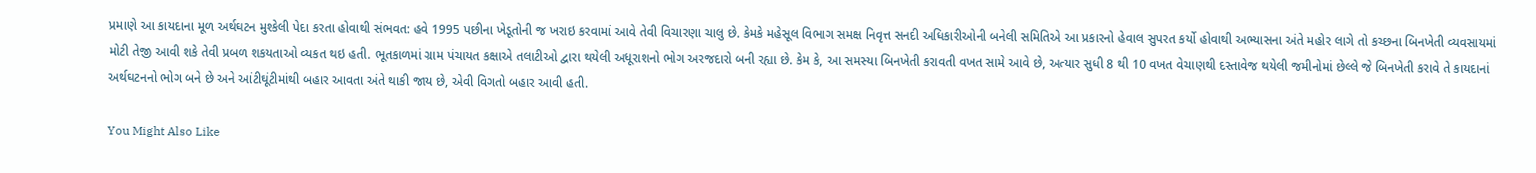પ્રમાણે આ કાયદાના મૂળ અર્થઘટન મુશ્કેલી પેદા કરતા હોવાથી સંભવત: હવે 1995 પછીના ખેડૂતોની જ ખરાઇ કરવામાં આવે તેવી વિચારણા ચાલુ છે. કેમકે મહેસૂલ વિભાગ સમક્ષ નિવૃત્ત સનદી અધિકારીઓની બનેલી સમિતિએ આ પ્રકારનો હેવાલ સુપરત કર્યો હોવાથી અભ્યાસના અંતે મહોર લાગે તો કચ્છના બિનખેતી વ્યવસાયમાં મોટી તેજી આવી શકે તેવી પ્રબળ શકયતાઓ વ્યકત થઇ હતી. ભૂતકાળમાં ગ્રામ પંચાયત કક્ષાએ તલાટીઓ દ્વારા થયેલી અધૂરાશનો ભોગ અરજદારો બની રહ્યા છે. કેમ કે, આ સમસ્યા બિનખેતી કરાવતી વખત સામે આવે છે, અત્યાર સુધી 8 થી 10 વખત વેચાણથી દસ્તાવેજ થયેલી જમીનોમાં છેલ્લે જે બિનખેતી કરાવે તે કાયદાનાં અર્થઘટનનો ભોગ બને છે અને આંટીઘૂંટીમાંથી બહાર આવતા અંતે થાકી જાય છે, એવી વિગતો બહાર આવી હતી.

You Might Also Like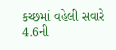કચ્છમાં વહેલી સવારે 4.6ની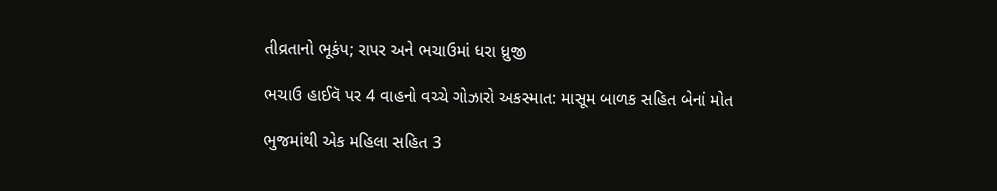તીવ્રતાનો ભૂકંપ; રાપર અને ભચાઉમાં ધરા ધ્રુજી

ભચાઉ હાઈવૅ પર 4 વાહનો વચ્ચે ગોઝારો અકસ્માત: માસૂમ બાળક સહિત બેનાં મોત

ભુજમાંથી એક મહિલા સહિત 3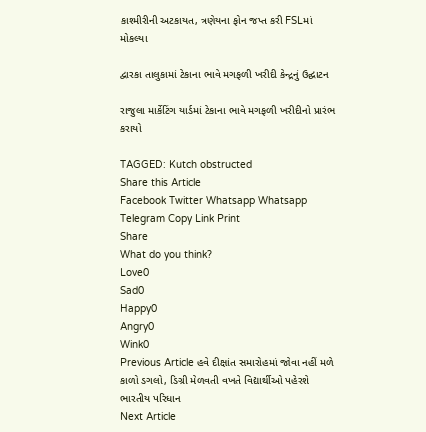કાશ્મીરીની અટકાયત, ત્રણેયના ફોન જપ્ત કરી FSLમાં મોકલ્યા

દ્વારકા તાલુકામાં ટેકાના ભાવે મગફળી ખરીદી કેન્દ્રનું ઉદ્ઘાટન

રાજુલા માર્કેટિંગ યાર્ડમાં ટેકાના ભાવે મગફળી ખરીદીનો પ્રારંભ કરાયો

TAGGED: Kutch obstructed
Share this Article
Facebook Twitter Whatsapp Whatsapp Telegram Copy Link Print
Share
What do you think?
Love0
Sad0
Happy0
Angry0
Wink0
Previous Article હવે દીક્ષાંત સમારોહમાં જોવા નહીં મળે કાળો ડગલો, ડિગ્રી મેળવતી વખતે વિદ્યાર્થીઓ પહેરશે ભારતીય પરિધાન
Next Article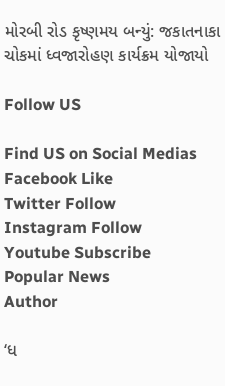મોરબી રોડ કૃષ્ણમય બન્યું: જકાતનાકા ચોકમાં ધ્વજારોહણ કાર્યક્રમ યોજાયો

Follow US

Find US on Social Medias
Facebook Like
Twitter Follow
Instagram Follow
Youtube Subscribe
Popular News
Author

‘ધ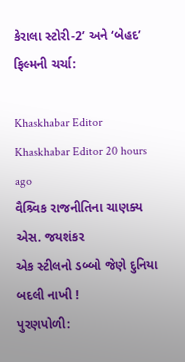કેરાલા સ્ટોરી-2’ અને ‘બેહદ’ ફિલ્મની ચર્ચા:

Khaskhabar Editor Khaskhabar Editor 20 hours ago
વૈશ્ર્વિક રાજનીતિના ચાણક્ય એસ. જયશંકર
એક સ્ટીલનો ડબ્બો જેણે દુનિયા બદલી નાખી !
પુરણપોળી: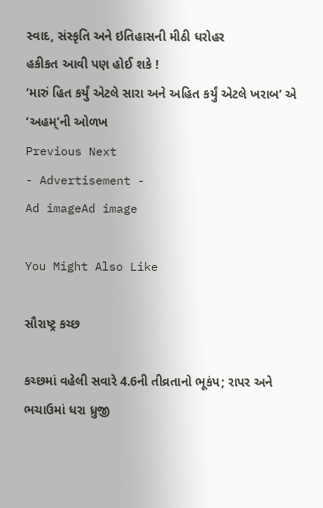સ્વાદ, સંસ્કૃતિ અને ઇતિહાસની મીઠી ધરોહર
હકીકત આવી પણ હોઈ શકે !
‘મારું હિત કર્યું એટલે સારા અને અહિત કર્યું એટલે ખરાબ’ એ ‘અહમ્’ની ઓળખ
Previous Next
- Advertisement -
Ad imageAd image

You Might Also Like

સૌરાષ્ટ્ર કચ્છ

કચ્છમાં વહેલી સવારે 4.6ની તીવ્રતાનો ભૂકંપ; રાપર અને ભચાઉમાં ધરા ધ્રુજી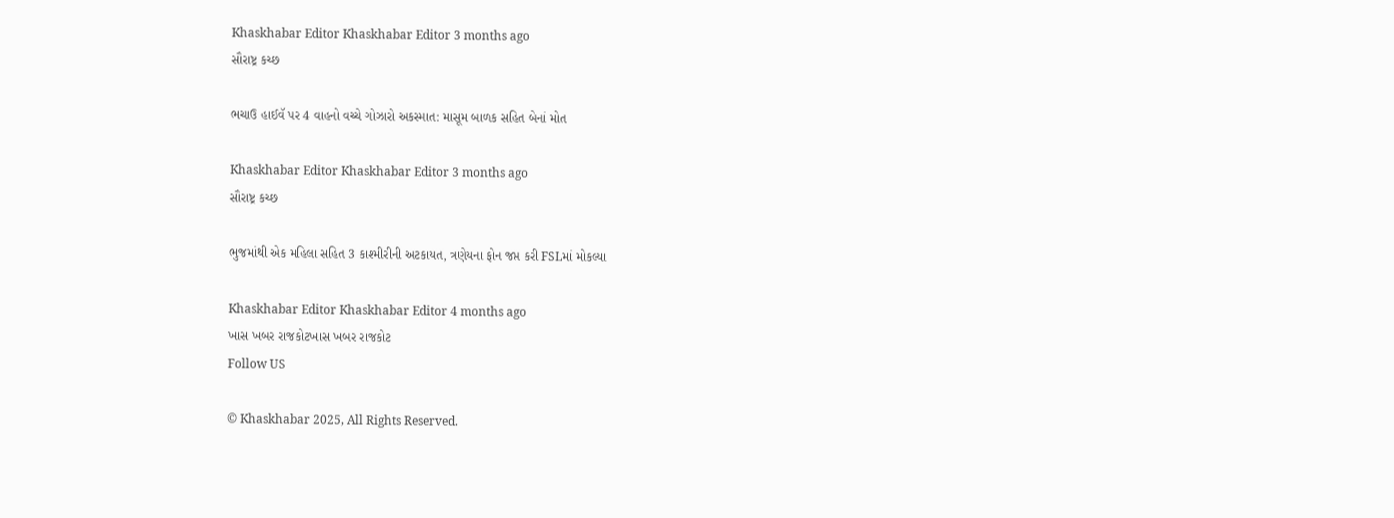Khaskhabar Editor Khaskhabar Editor 3 months ago
સૌરાષ્ટ્ર કચ્છ

ભચાઉ હાઈવૅ પર 4 વાહનો વચ્ચે ગોઝારો અકસ્માત: માસૂમ બાળક સહિત બેનાં મોત

Khaskhabar Editor Khaskhabar Editor 3 months ago
સૌરાષ્ટ્ર કચ્છ

ભુજમાંથી એક મહિલા સહિત 3 કાશ્મીરીની અટકાયત, ત્રણેયના ફોન જપ્ત કરી FSLમાં મોકલ્યા

Khaskhabar Editor Khaskhabar Editor 4 months ago
ખાસ ખબર રાજકોટખાસ ખબર રાજકોટ
Follow US

© Khaskhabar 2025, All Rights Reserved.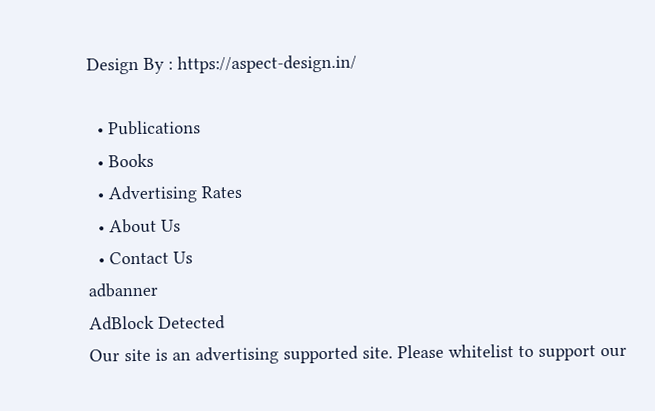Design By : https://aspect-design.in/

  • Publications
  • Books
  • Advertising Rates
  • About Us
  • Contact Us
adbanner
AdBlock Detected
Our site is an advertising supported site. Please whitelist to support our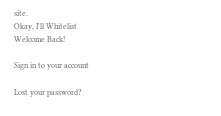site.
Okay, I'll Whitelist
Welcome Back!

Sign in to your account

Lost your password?